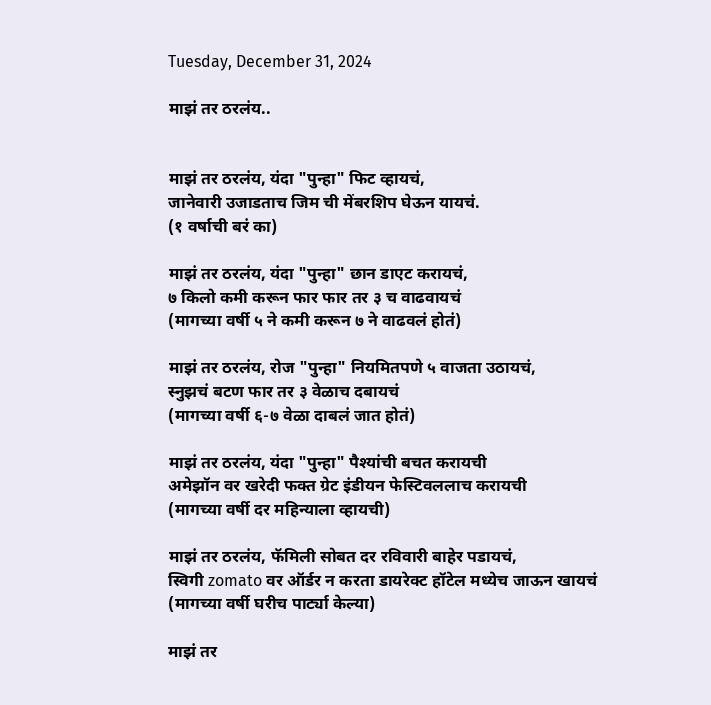Tuesday, December 31, 2024

माझं तर ठरलंय..


माझं तर ठरलंय, यंदा "पुन्हा" फिट व्हायचं,
जानेवारी उजाडताच जिम ची मेंबरशिप घेऊन यायचं.
(१ वर्षाची बरं का)

माझं तर ठरलंय, यंदा "पुन्हा" छान डाएट करायचं,
७ किलो कमी करून फार फार तर ३ च वाढवायचं
(मागच्या वर्षी ५ ने कमी करून ७ ने वाढवलं होतं)

माझं तर ठरलंय, रोज "पुन्हा" नियमितपणे ५ वाजता उठायचं,
स्नुझचं बटण फार तर ३ वेळाच दबायचं
(मागच्या वर्षी ६-७ वेळा दाबलं जात होतं)

माझं तर ठरलंय, यंदा "पुन्हा" पैश्यांची बचत करायची
अमेझॉन वर खरेदी फक्त ग्रेट इंडीयन फेस्टिवललाच करायची
(मागच्या वर्षी दर महिन्याला व्हायची)

माझं तर ठरलंय, फॅमिली सोबत दर रविवारी बाहेर पडायचं,
स्विगी zomato वर ऑर्डर न करता डायरेक्ट हॉटेल मध्येच जाऊन खायचं
(मागच्या वर्षी घरीच पार्ट्या केल्या)

माझं तर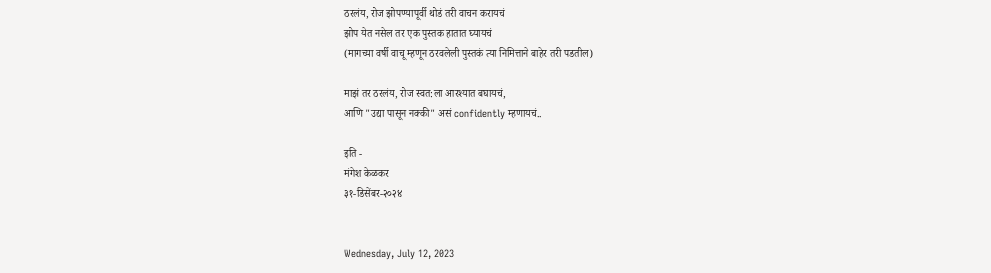ठरलंय, रोज झोपण्यापूर्वी थोडं तरी वाचन करायचं
झोप येत नसेल तर एक पुस्तक हातात घ्यायचं
(मागच्या वर्षी वाचू म्हणून ठरवलेली पुस्तकं त्या निमित्ताने बाहेर तरी पडतील)

माझं तर ठरलंय, रोज स्वत:ला आरश्यात बघायचं,
आणि "उद्या पासून नक्की" असं confidently म्हणायचं..

इति -
मंगेश केळकर
३१-डिसेंबर-२०२४


Wednesday, July 12, 2023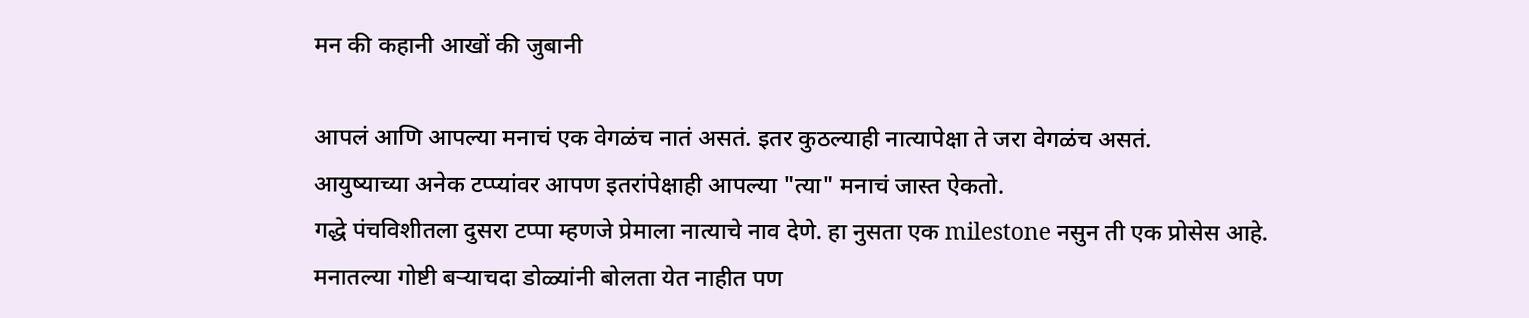मन की कहानी आखों की जुबानी

आपलं आणि आपल्या मनाचं एक वेगळंच नातं असतं. इतर कुठल्याही नात्यापेक्षा ते जरा वेगळंच असतं.
आयुष्याच्या अनेक टप्प्यांवर आपण इतरांपेक्षाही आपल्या "त्या" मनाचं जास्त ऐकतो.
गद्धे पंचविशीतला दुसरा टप्पा म्हणजे प्रेमाला नात्याचे नाव देणे. हा नुसता एक milestone नसुन ती एक प्रोसेस आहे.
मनातल्या गोष्टी बऱ्याचदा डोळ्यांनी बोलता येत नाहीत पण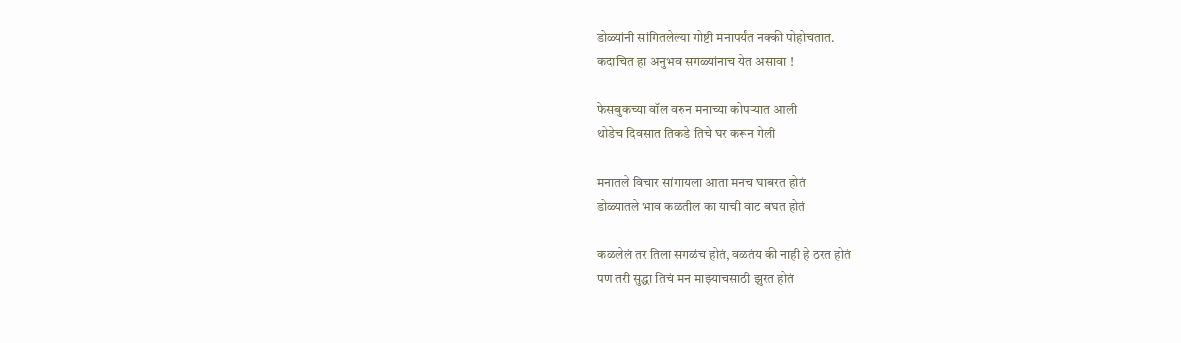डोळ्यांनी सांगितलेल्या गोष्टी मनापर्यंत नक्की पोहोचतात.
कदाचित हा अनुभव सगळ्यांनाच येत असावा !

फेसबुकच्या वॉल वरुन मनाच्या कोपऱ्यात आली
थोडेच दिवसात तिकडे तिचे घर करून गेली

मनातले विचार सांगायला आता मनच घाबरत होतं
डोळ्यातले भाव कळतील का याची वाट बघत होतं

कळलेलं तर तिला सगळंच होतं, वळतंय की नाही हे ठरत होतं
पण तरी सुद्धा तिचं मन माझ्याचसाठी झुरत होतं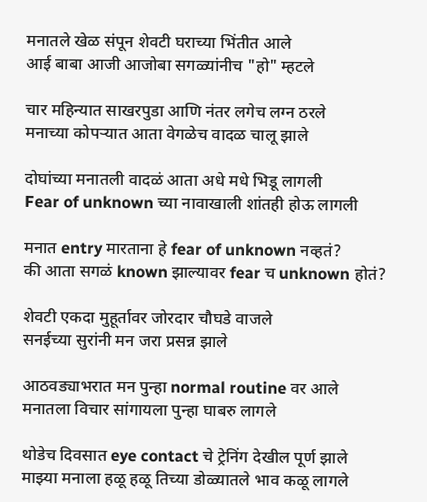मनातले खेळ संपून शेवटी घराच्या भिंतीत आले
आई बाबा आजी आजोबा सगळ्यांनीच "हो" म्हटले

चार महिन्यात साखरपुडा आणि नंतर लगेच लग्न ठरले
मनाच्या कोपऱ्यात आता वेगळेच वादळ चालू झाले

दोघांच्या मनातली वादळं आता अधे मधे भिडू लागली
Fear of unknown च्या नावाखाली शांतही होऊ लागली

मनात entry मारताना हे fear of unknown नव्हतं?
की आता सगळं known झाल्यावर fear च unknown होतं?

शेवटी एकदा मुहूर्तावर जोरदार चौघडे वाजले
सनईच्या सुरांनी मन जरा प्रसन्न झाले

आठवड्याभरात मन पुन्हा normal routine वर आले
मनातला विचार सांगायला पुन्हा घाबरु लागले

थोडेच दिवसात eye contact चे ट्रेनिंग देखील पूर्ण झाले
माझ्या मनाला हळू हळू तिच्या डोळ्यातले भाव कळू लागले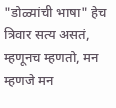"डोळ्यांची भाषा" हेच त्रिवार सत्य असतं,
म्हणूनच म्हणतो, मन म्हणजे मन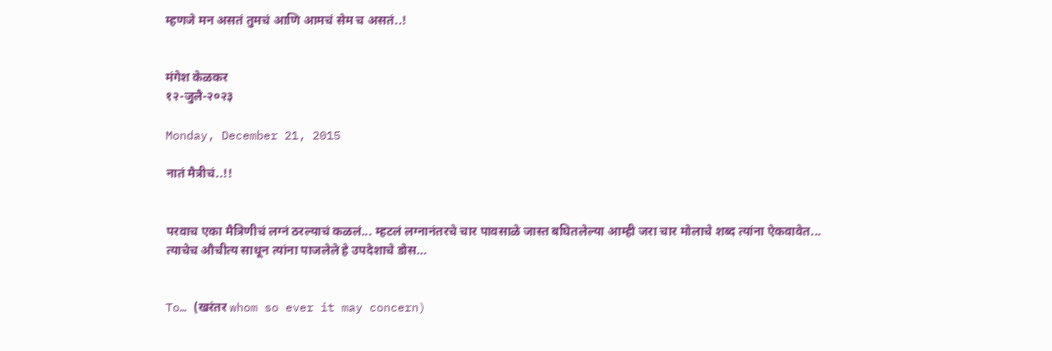म्हणजे मन असतं तुमचं आणि आमचं सेम च असतं..!


मंगेश केळकर
१२-जुलै-२०२३

Monday, December 21, 2015

नातं मैत्रीचं..!!


परवाच एका मैत्रिणीचं लग्नं ठरल्याचं कळलं... म्हटलं लग्नानंतरचे चार पावसाळे जास्त बघितलेल्या आम्ही जरा चार मोलाचे शब्द त्यांना ऐकवावेत... त्याचेच औचीत्य साधून त्यांना पाजलेले हे उपदेशाचे डोस…


To… (खरंतर whom so ever it may concern)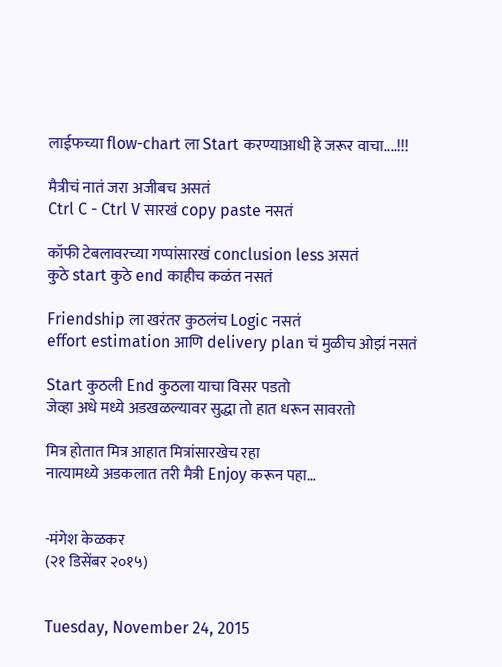लाईफच्या flow-chart ला Start करण्याआधी हे जरूर वाचा....!!!

मैत्रीचं नातं जरा अजीबच असतं
Ctrl C - Ctrl V सारखं copy paste नसतं

कॉफी टेबलावरच्या गप्पांसारखं conclusion less असतं
कुठे start कुठे end काहीच कळंत नसतं

Friendship ला खरंतर कुठलंच Logic नसतं
effort estimation आणि delivery plan चं मुळीच ओझं नसतं

Start कुठली End कुठला याचा विसर पडतो
जेव्हा अधे मध्ये अडखळल्यावर सुद्धा तो हात धरून सावरतो

मित्र होतात मित्र आहात मित्रांसारखेच रहा
नात्यामध्ये अडकलात तरी मैत्री Enjoy करून पहा…


-मंगेश केळकर
(२१ डिसेंबर २०१५)


Tuesday, November 24, 2015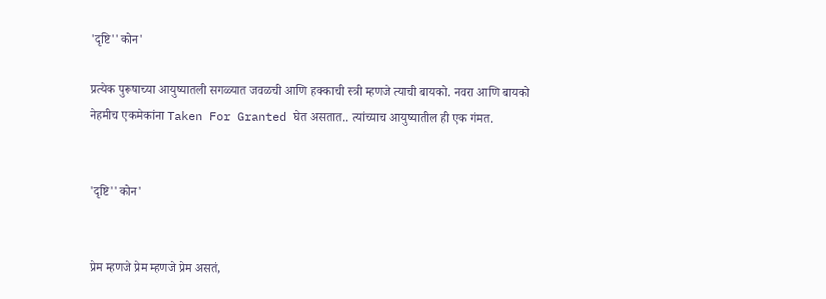'दृष्टि''कोन'

प्रत्येक पुरूषाच्या आयुष्यातली सगळ्यात जवळची आणि हक्काची स्त्री म्हणजे त्याची बायको. नवरा आणि बायको नेहमीच एकमेकांना Taken For Granted घेत असतात.. त्यांच्याच आयुष्यातील ही एक गंमत.


'दृष्टि''कोन'


प्रेम म्हणजे प्रेम म्हणजे प्रेम असतं,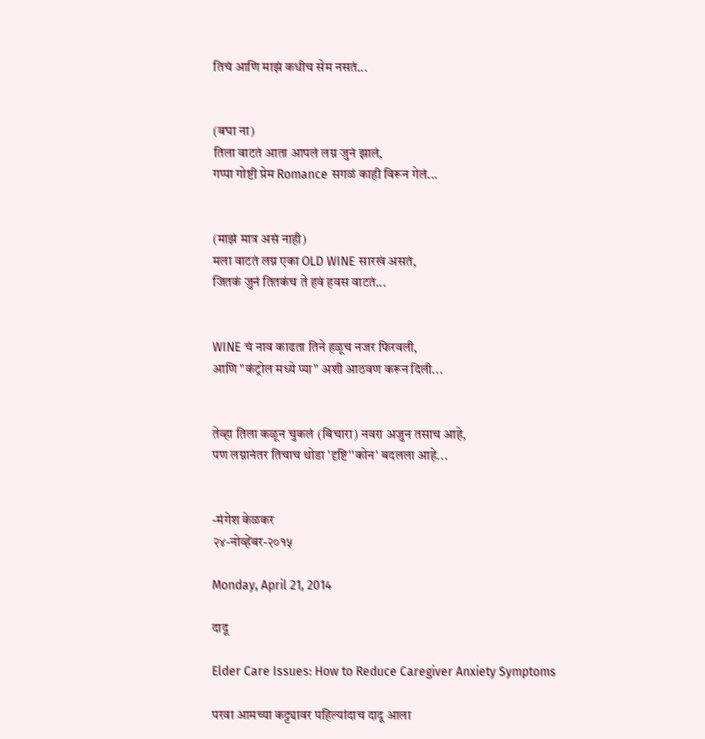तिचं आणि माझं कधीच सेम नसतं...


(बघा ना)
तिला वाटतं आता आपलं लग्न जुनं झालं,
गप्पा गोष्टी प्रेम Romance सगळं काही विरून गेलं...


(माझं मात्र असं नाही)
मला वाटतं लग्न एका OLD WINE सारखं असतं,
जितकं जुनं तितकंच ते हवं हवस वाटतं...


WINE चं नाव काढता तिने हळूच नजर फिरवली,
आणि "कंट्रोल मध्ये प्या" अशी आठवण करून दिली...


तेव्हा तिला कळून चुकलं (बिचारा) नवरा अजुन तसाच आहे,
पण लग्नानंतर तिचाच थोडा 'दृष्टि''कोन' बदलला आहे...


-मंगेश केळकर
२४-नोव्हेंबर-२०१५

Monday, April 21, 2014

दादू

Elder Care Issues: How to Reduce Caregiver Anxiety Symptoms

परवा आमच्या कट्ट्यावर पहिल्यांदाच दादू आला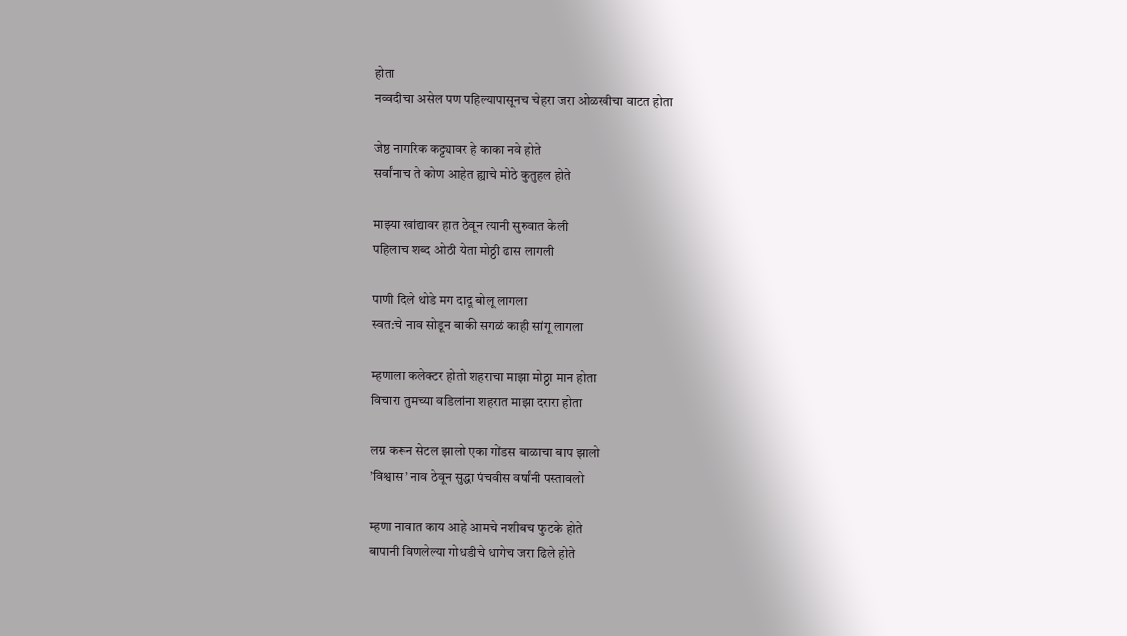होता
नव्वदीचा असेल पण पहिल्यापासूनच चेहरा जरा ओळखीचा वाटत होता

जेष्ठ नागरिक कट्ट्यावर हे काका नवे होते
सर्वांनाच ते कोण आहेत ह्याचे मोठे कुतुहल होते

माझ्या खांद्यावर हात ठेवून त्यानी सुरुवात केली
पहिलाच शब्द ओठी येता मोठ्ठी ढास लागली

पाणी दिले थोडे मग दादू बोलू लागला
स्वत:चे नाव सोडून बाकी सगळं काही सांगू लागला

म्हणाला कलेक्टर होतो शहराचा माझा मोठ्ठा मान होता
विचारा तुमच्या वडिलांना शहरात माझा दरारा होता

लग्न करून सेटल झालो एका गोंडस बाळाचा बाप झालो
’विश्वास’ नाव ठेवून सुद्धा पंचवीस वर्षांनी पस्तावलो

म्हणा नावात काय आहे आमचे नशीबच फुटके होते
बापानी विणलेल्या गोधडीचे धागेच जरा ढिले होते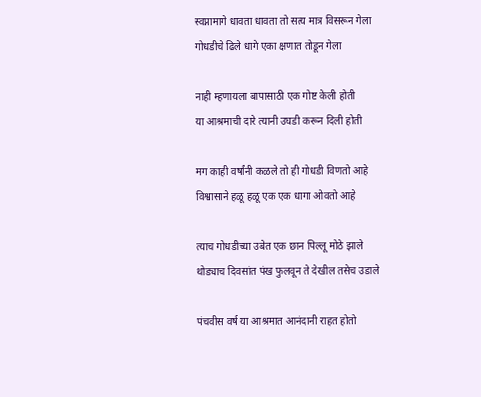स्वप्नामागे धावता धावता तो सत्य मात्र विसरून गेला
गोधडीचे ढिले धागे एका क्षणात तोडून गेला

नाही म्हणायला बापासाठी एक गोष्ट केली होती
या आश्रमाची दारे त्यानी उघडी करून दिली होती

मग काही वर्षांनी कळले तो ही गोधडी विणतो आहे
विश्वासाने हळू हळू एक एक धागा ओवतो आहे

त्याच गोधडीच्या उबेत एक छान पिल्लू मोठे झाले
थोड्याच दिवसांत पंख फुलवून ते देखील तसेच उडाले

पंचवीस वर्ष या आश्रमात आनंदानी राहत होतो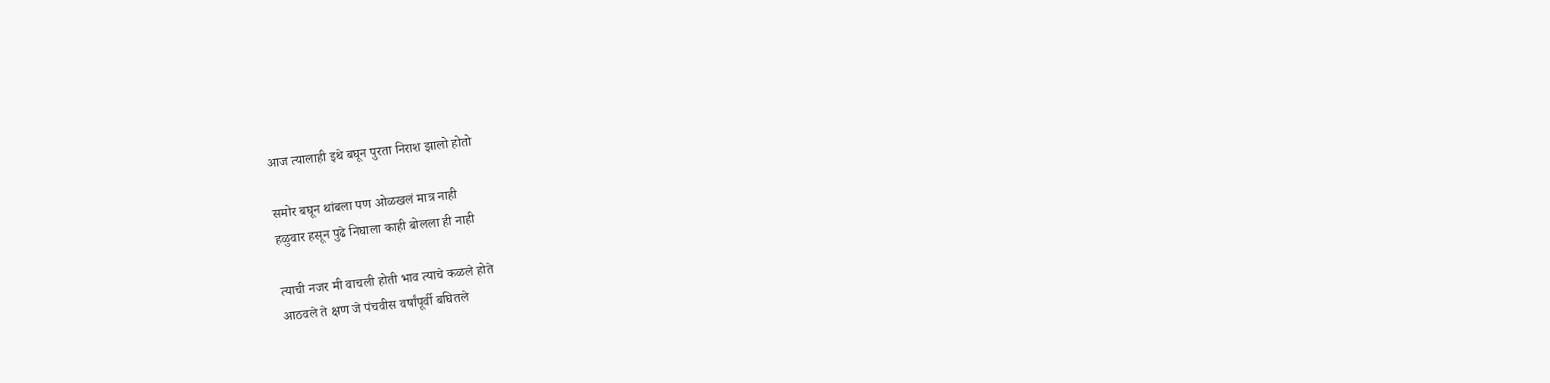आज त्यालाही इथे बघून पुरता निराश झालो होतो

समोर बघून थांबला पण ओळखलं मात्र नाही
हळुवार हसून पुढे निघाला काही बोलला ही नाही

त्याची नजर मी वाचली होती भाव त्याचे कळले होते
आठवले ते क्षण जे पंचवीस वर्षांपूर्वी बघितले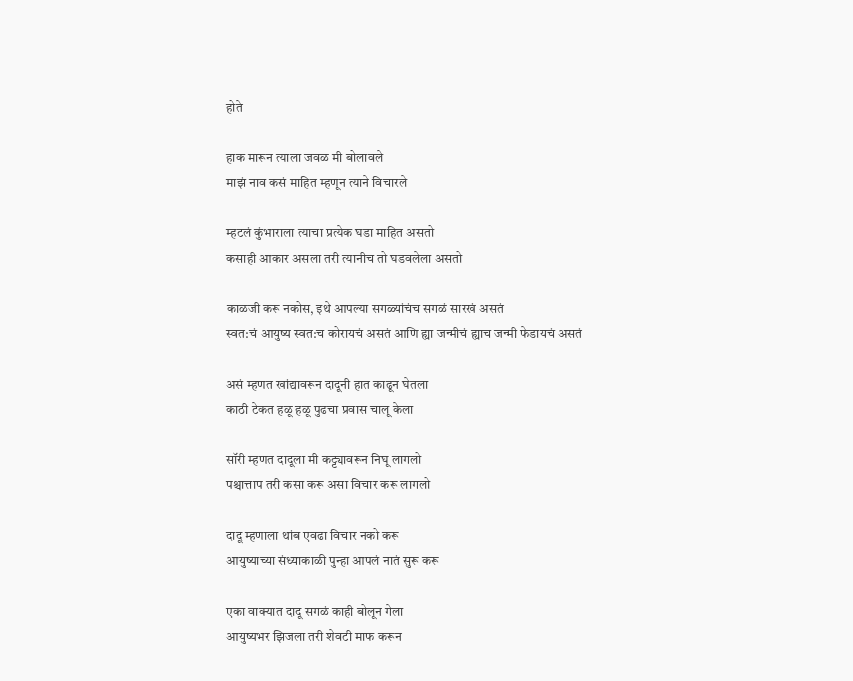होते

हाक मारून त्याला जवळ मी बोलावले
माझं नाव कसं माहित म्हणून त्याने विचारले

म्हटलं कुंभाराला त्याचा प्रत्येक घडा माहित असतो
कसाही आकार असला तरी त्यानीच तो घडवलेला असतो

काळजी करू नकोस, इथे आपल्या सगळ्यांचंच सगळं सारखं असतं
स्वत:चं आयुष्य स्वत:च कोरायचं असतं आणि ह्या जन्मीचं ह्याच जन्मी फेडायचं असतं

असं म्हणत खांद्यावरून दादूनी हात काढून घेतला
काठी टेकत हळू हळू पुढचा प्रवास चालू केला

सॉरी म्हणत दादूला मी कट्ट्यावरून निघू लागलो
पश्चात्ताप तरी कसा करू असा विचार करू लागलो

दादू म्हणाला थांब एवढा विचार नको करू
आयुष्याच्या संध्याकाळी पुन्हा आपलं नातं सुरू करू

एका वाक्यात दादू सगळं काही बोलून गेला
आयुष्यभर झिजला तरी शेवटी माफ करून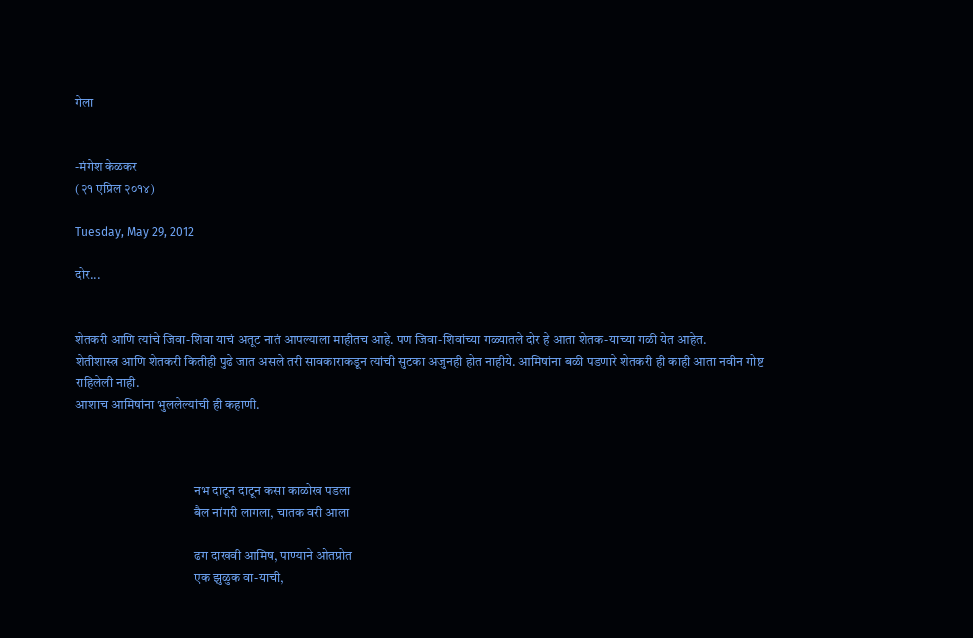गेला


-मंगेश केळकर
(२१ एप्रिल २०१४)

Tuesday, May 29, 2012

दोर...


शेतकरी आणि त्यांचे जिवा-शिवा याचं अतूट नातं आपल्याला माहीतच आहे. पण जिवा-शिवांच्या गळ्यातले दोर हे आता शेतक-याच्या गळी येत आहेत.
शेतीशास्त्र आणि शेतकरी कितीही पुढे जात असले तरी सावकाराकडून त्यांची सुटका अजुनही होत नाहीये. आमिषांना बळी पडणारे शेतकरी ही काही आता नवीन गोष्ट राहिलेली नाही.
आशाच आमिषांना भुललेल्यांची ही कहाणी.



                                             नभ दाटून दाटून कसा काळोख पडला
                                             बैल नांगरी लागला, चातक वरी आला

                                             ढग दाखवी आमिष, पाण्याने ओतप्रोत
                                             एक झुळुक वा-याची,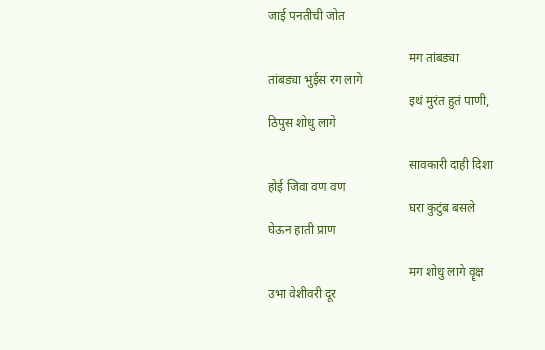जाई पनतीची जोत

                                             मग तांबड्या तांबड्या भुईस रग लागे
                                             इथं मुरंत हुतं पाणी, ठिपुस शोधु लागे

                                             सावकारी दाही दिशा होई जिवा वण वण
                                             घरा कुटुंब बसले घेऊन हाती प्राण

                                             मग शोधु लागे वॄक्ष उभा वेशीवरी दूर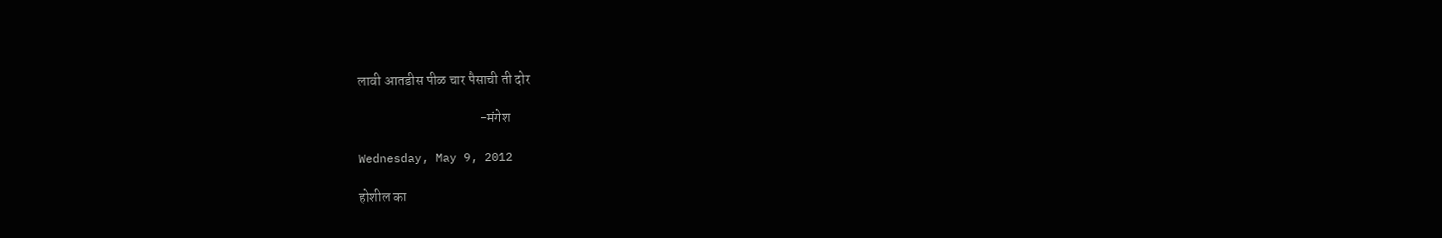लावी आतडीस पीळ चार पैसाची ती दोर

                                            -मंगेश

Wednesday, May 9, 2012

होशील का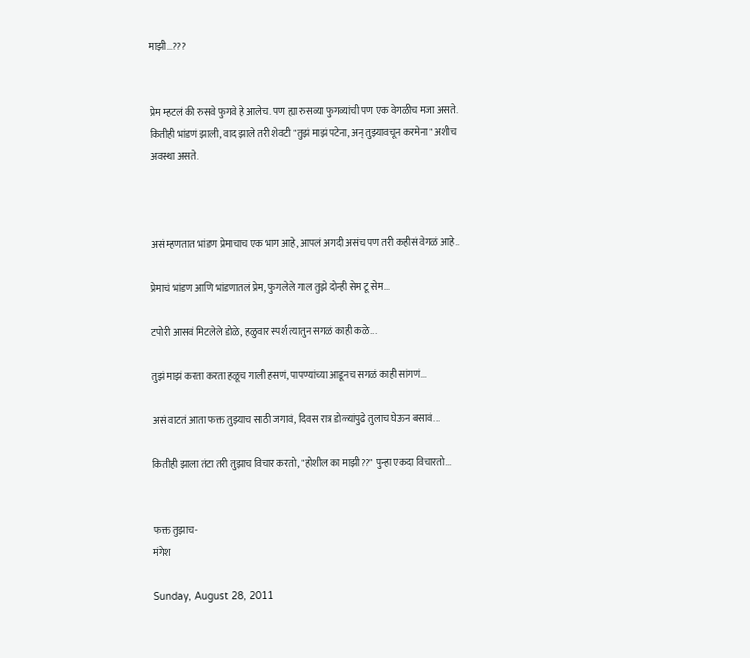माझी...???


प्रेम म्हटलं की रुसवे फुगवे हे आलेच. पण ह्या रुसव्या फुगव्यांची पण एक वेगळीच मजा असते.
कितीही भांडणं झाली, वाद झाले तरी शेवटी "तुझं माझं पटेना, अन् तुझ्यावचून करमेना" अशीच अवस्था असते.



असं म्हणतात भांडण प्रेमाचाच एक भाग आहे, आपलं अगदी असंच पण तरी कहीसं वेगळं आहे..

प्रेमाचं भांडण आणि भांडणातलं प्रेम, फुगलेले गाल तुझे दोन्ही सेम टू सेम...

टपोरी आसवं मिटलेले डोळे, हळुवार स्पर्श त्यातुन सगळं काही कळे...

तुझं माझं करता करता हळूच गाली हसणं, पापण्यांच्या आडूनच सगळं काही सांगणं...

असं वाटतं आता फक्त तुझ्याच साठी जगावं, दिवस रात्र डोळ्यांपुढे तुलाच घेऊन बसावं...

कितीही झाला तंटा तरी तुझाच विचार करतो, "होशील का माझी??" पुन्हा एकदा विचारतो...


फक्त तुझाच-
मंगेश

Sunday, August 28, 2011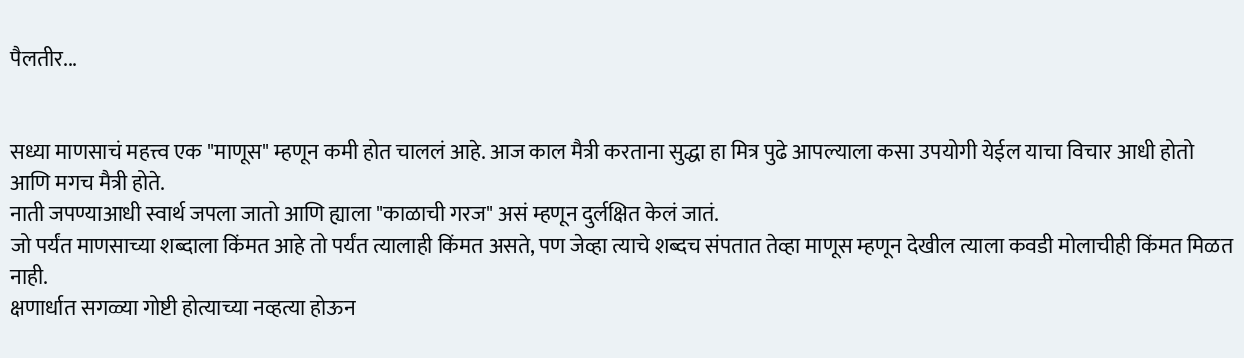पैलतीर...


सध्या माणसाचं महत्त्व एक "माणूस" म्हणून कमी होत चाललं आहे. आज काल मैत्री करताना सुद्धा हा मित्र पुढे आपल्याला कसा उपयोगी येईल याचा विचार आधी होतो आणि मगच मैत्री होते.
नाती जपण्याआधी स्वार्थ जपला जातो आणि ह्याला "काळाची गरज" असं म्हणून दुर्लक्षित केलं जातं.
जो पर्यंत माणसाच्या शब्दाला किंमत आहे तो पर्यंत त्यालाही किंमत असते, पण जेव्हा त्याचे शब्दच संपतात तेव्हा माणूस म्हणून देखील त्याला कवडी मोलाचीही किंमत मिळत नाही.
क्षणार्धात सगळ्या गोष्टी होत्याच्या नव्हत्या होऊन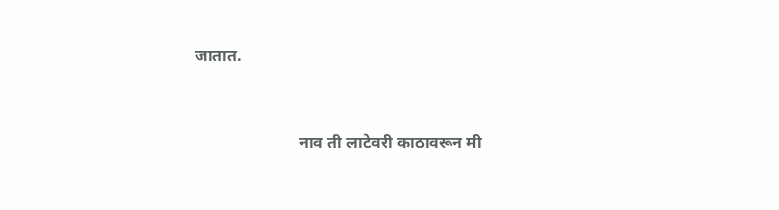जातात.


                         नाव ती लाटेवरी काठावरून मी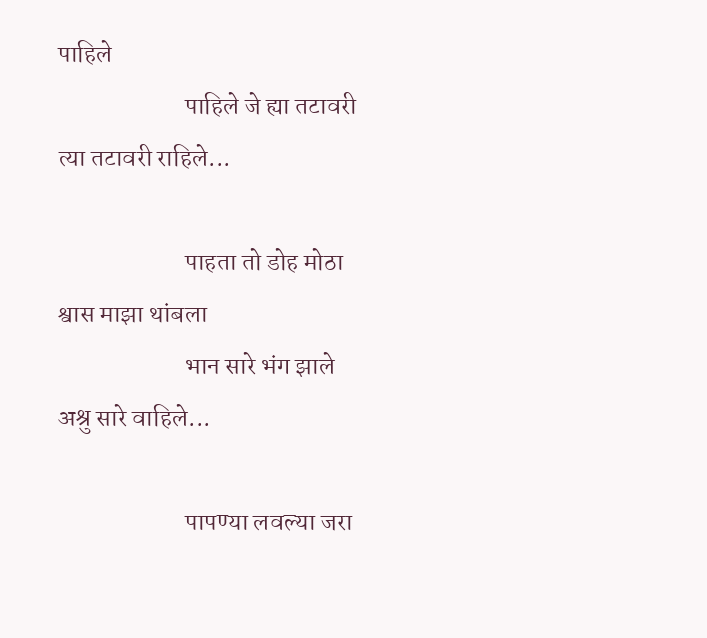पाहिले
                         पाहिले जे ह्या तटावरी त्या तटावरी राहिले...

                         पाहता तो डोह मोठा श्वास माझा थांबला
                         भान सारे भंग झाले अश्रु सारे वाहिले...

                         पापण्या लवल्या जरा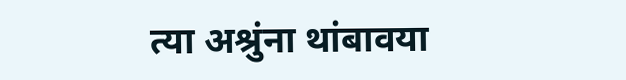त्या अश्रुंना थांबावया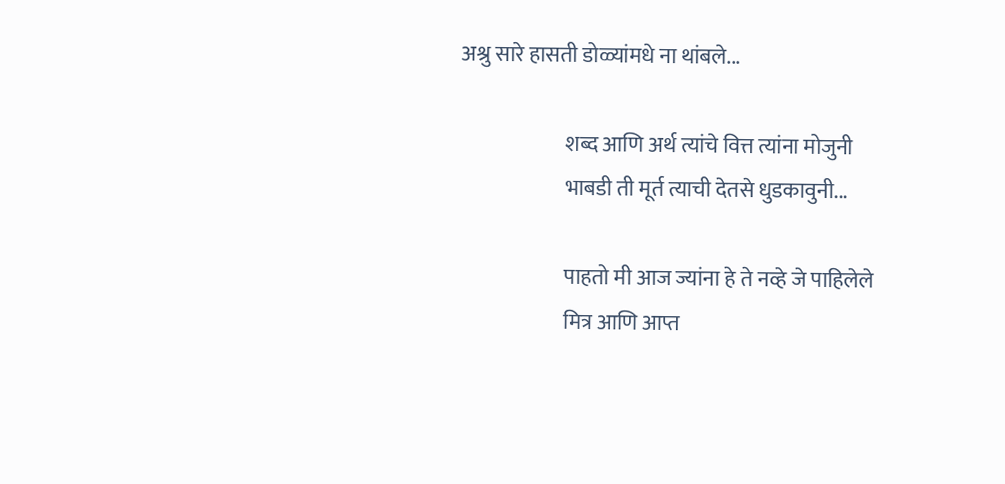अश्रु सारे हासती डोळ्यांमधे ना थांबले...

                         शब्द आणि अर्थ त्यांचे वित्त त्यांना मोजुनी
                         भाबडी ती मूर्त त्याची देतसे धुडकावुनी...

                         पाहतो मी आज ज्यांना हे ते नव्हे जे पाहिलेले
                         मित्र आणि आप्त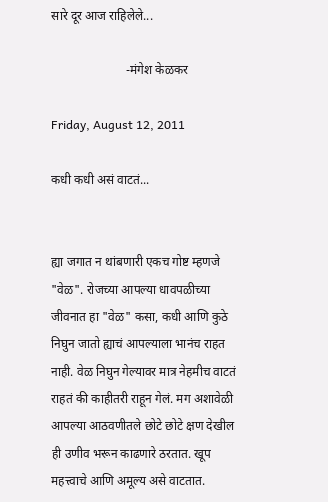सारे दूर आज राहिलेले...

                        -मंगेश केळकर

Friday, August 12, 2011

कधी कधी असं वाटतं...


ह्या जगात न थांबणारी एकच गोष्ट म्हणजे "वेळ". रोजच्या आपल्या धावपळीच्या जीवनात हा "वेळ" कसा, कधी आणि कुठे निघुन जातो ह्याचं आपल्याला भानंच राहत नाही. वेळ निघुन गेल्यावर मात्र नेहमीच वाटतं राहतं की काहीतरी राहून गेलं. मग अशावेळी आपल्या आठवणीतले छोटे छोटे क्षण देखील ही उणीव भरून काढणारे ठरतात. खूप महत्त्वाचे आणि अमूल्य असे वाटतात.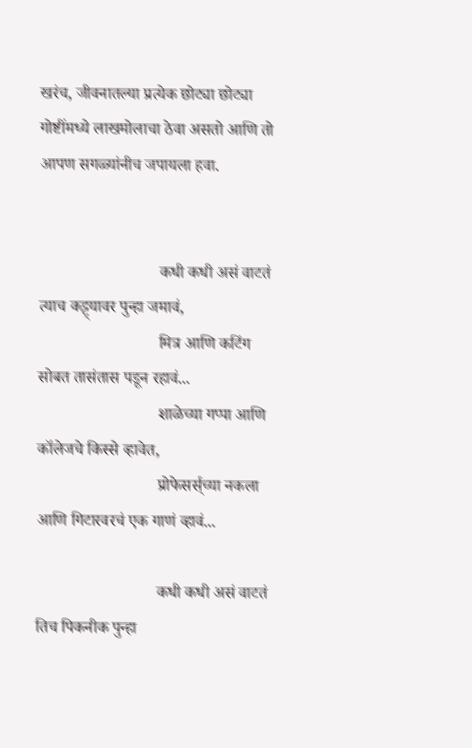खरंच, जीवनातल्या प्रत्येक छोट्या छोट्या गोष्टींमध्ये लाखमोलाचा ठेवा असतो आणि तो आपण सगळ्यांनीच जपायला हवा.


                             कधी कधी असं वाटतं त्याच कट्ट्यावर पुन्हा जमावं,
                             मित्र आणि कटिंग सोबत तासंतास पडून रहावं...
                             शाळेच्या गप्पा आणि कॉलेजचे किस्से व्हावेत,
                             प्रोफेसर्स्‌च्या नकला आणि गिटारवरचं एक गाणं व्हावं...

                             कधी कधी असं वाटतं तिच पिकनीक पुन्हा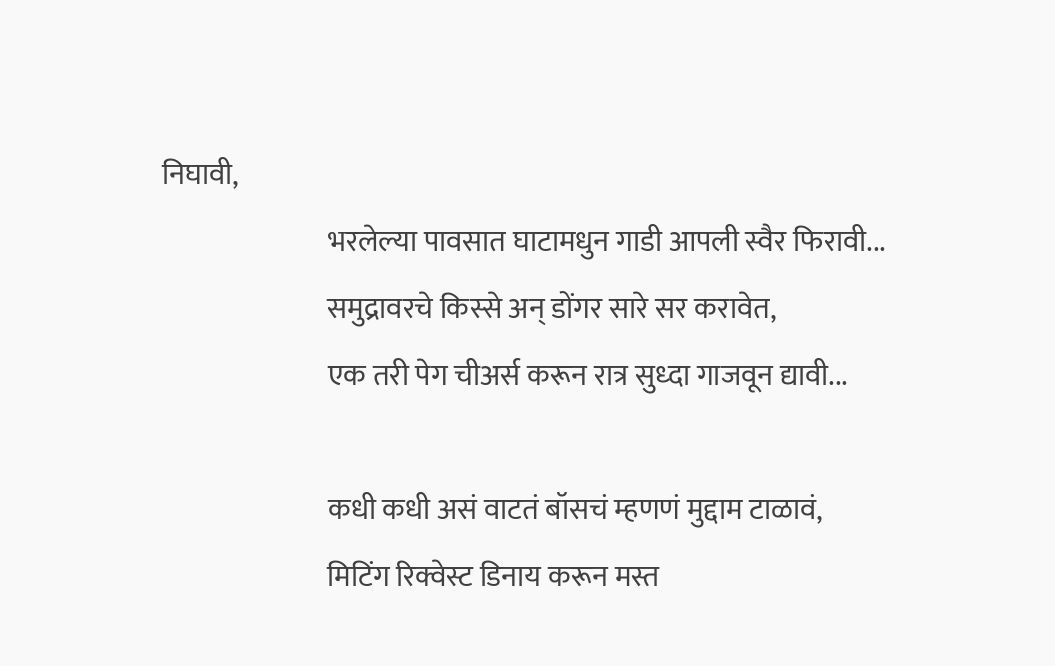निघावी,
                             भरलेल्या पावसात घाटामधुन गाडी आपली स्वैर फिरावी...
                             समुद्रावरचे किस्से अन्‌ डोंगर सारे सर करावेत,
                             एक तरी पेग चीअर्स करून रात्र सुध्दा गाजवून द्यावी...

                             कधी कधी असं वाटतं बॉसचं म्हणणं मुद्दाम टाळावं,
                             मिटिंग रिक्वेस्ट डिनाय करून मस्त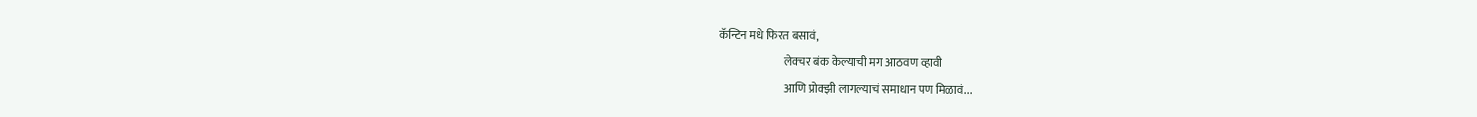कॅन्टिन मधे फिरत बसावं,
                             लेक्चर बंक केल्याची मग आठवण व्हावी
                             आणि प्रोक्झी लागल्याचं समाधान पण मिळावं...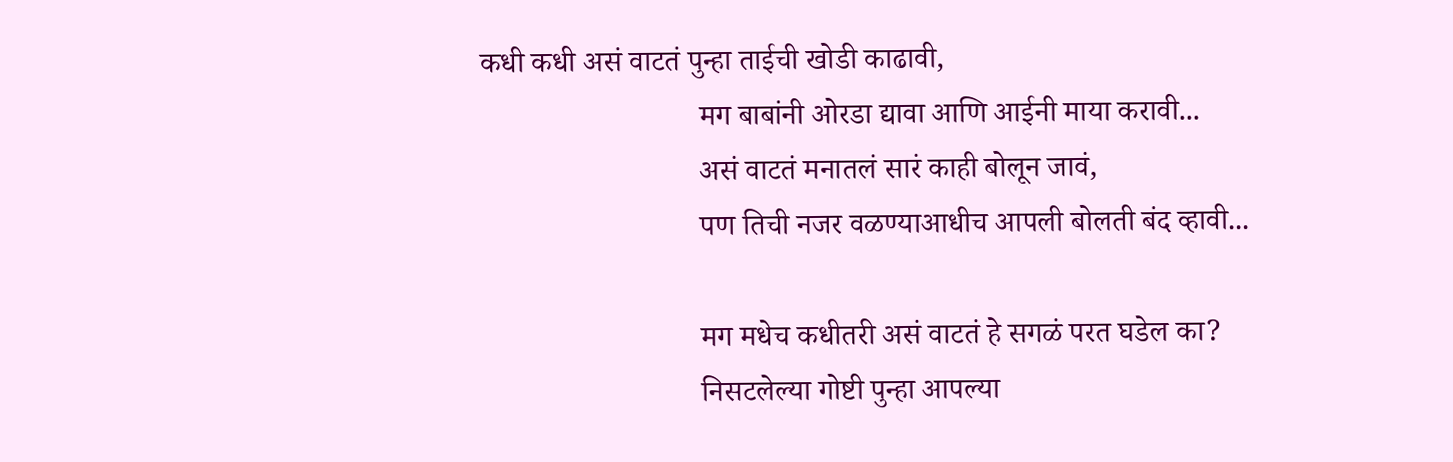कधी कधी असं वाटतं पुन्हा ताईची खोडी काढावी,
                             मग बाबांनी ओरडा द्यावा आणि आईनी माया करावी...
                             असं वाटतं मनातलं सारं काही बोलून जावं,
                             पण तिची नजर वळण्याआधीच आपली बोलती बंद व्हावी...

                             मग मधेच कधीतरी असं वाटतं हे सगळं परत घडेल का?
                             निसटलेल्या गोष्टी पुन्हा आपल्या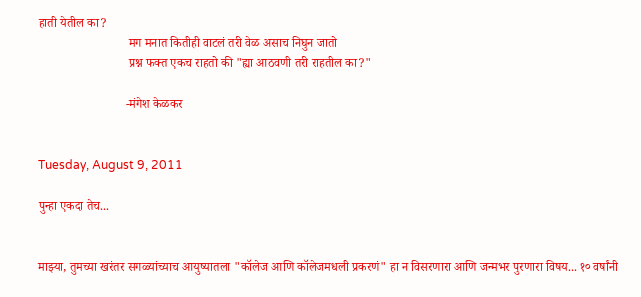हाती येतील का?
                             मग मनात कितीही वाटलं तरी वेळ असाच निघुन जातो
                             प्रश्न फक्त एकच राहतो की "ह्या आठवणी तरी राहतील का?"

                            -मंगेश केळकर


Tuesday, August 9, 2011

पुन्हा एकदा तेच...


माझ्या, तुमच्या खरंतर सगळ्यांच्याच आयुष्यातला "कॉलेज आणि कॉलेजमधली प्रकरणं" हा न विसरणारा आणि जन्मभर पुरणारा विषय... १० वर्षांनी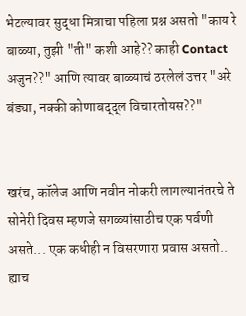भेटल्यावर सुद्धा मित्राचा पहिला प्रश्न असतो "काय रे बाळ्या, तुझी "ती" कशी आहे?? काही Contact अजुन??" आणि त्यावर बाळ्याचं ठरलेलं उत्तर "अरे बंड्या, नक्की कोणाबद्द्ल विचारतोयस??"


खरंच, कॉलेज आणि नवीन नोकरी लागल्यानंतरचे ते सोनेरी दिवस म्हणजे सगळ्यांसाठीच एक पर्वणी असते... एक कधीही न विसरणारा प्रवास असतो.. ह्याच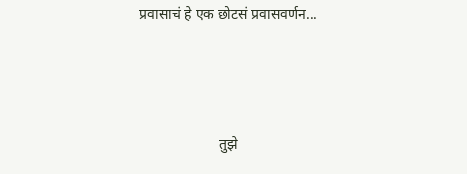प्रवासाचं हे एक छोटसं प्रवासवर्णन...



                      तुझे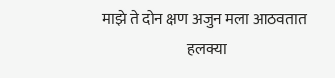माझे ते दोन क्षण अजुन मला आठवतात
                            हलक्या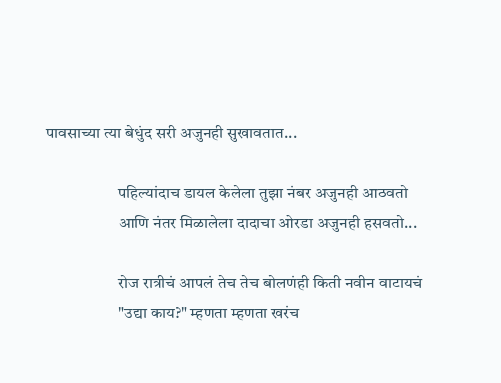पावसाच्या त्या बेधुंद सरी अजुनही सुखावतात...

                      पहिल्यांदाच डायल केलेला तुझा नंबर अजुनही आठवतो
                      आणि नंतर मिळालेला दादाचा ओरडा अजुनही हसवतो...

                      रोज रात्रीचं आपलं तेच तेच बोलणंही किती नवीन वाटायचं
                      "उद्या काय?" म्हणता म्हणता खरंच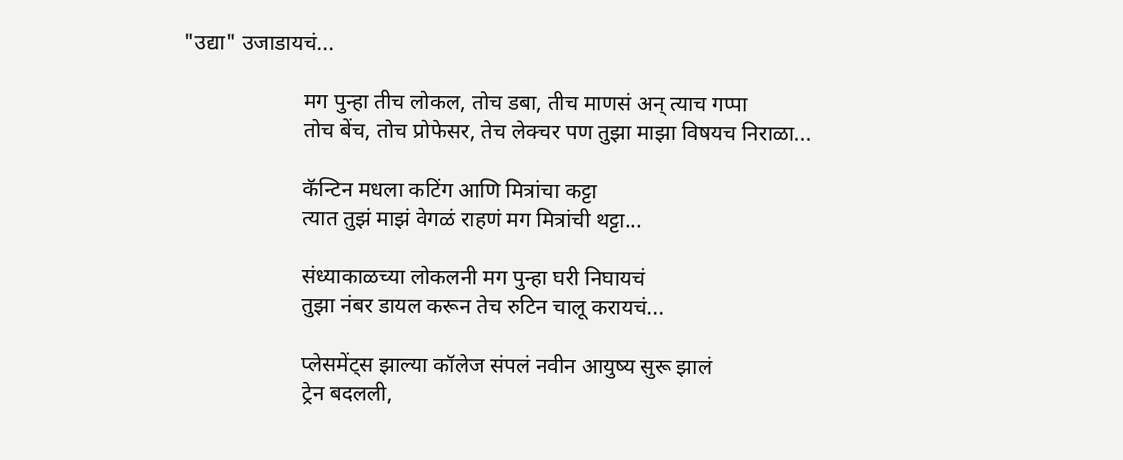"उद्या" उजाडायचं...

                      मग पुन्हा तीच लोकल, तोच डबा, तीच माणसं अन्‌ त्याच गप्पा
                      तोच बेंच, तोच प्रोफेसर, तेच लेक्चर पण तुझा माझा विषयच निराळा...

                      कॅन्टिन मधला कटिंग आणि मित्रांचा कट्टा
                      त्यात तुझं माझं वेगळं राहणं मग मित्रांची थट्टा...

                      संध्याकाळच्या लोकलनी मग पुन्हा घरी निघायचं
                      तुझा नंबर डायल करून तेच रुटिन चालू करायचं...

                      प्लेसमेंट्स झाल्या कॉलेज संपलं नवीन आयुष्य सुरू झालं
                      ट्रेन बदलली,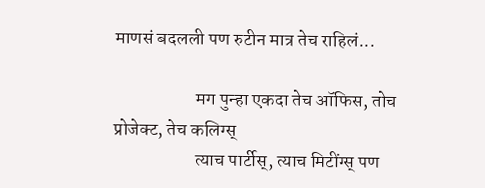माणसं बदलली पण रुटीन मात्र तेच राहिलं...

                      मग पुन्हा एकदा तेच ऑफिस, तोच प्रोजेक्ट, तेच कलिग्स्‌
                      त्याच पार्टीस्‌, त्याच मिटींग्स्‌ पण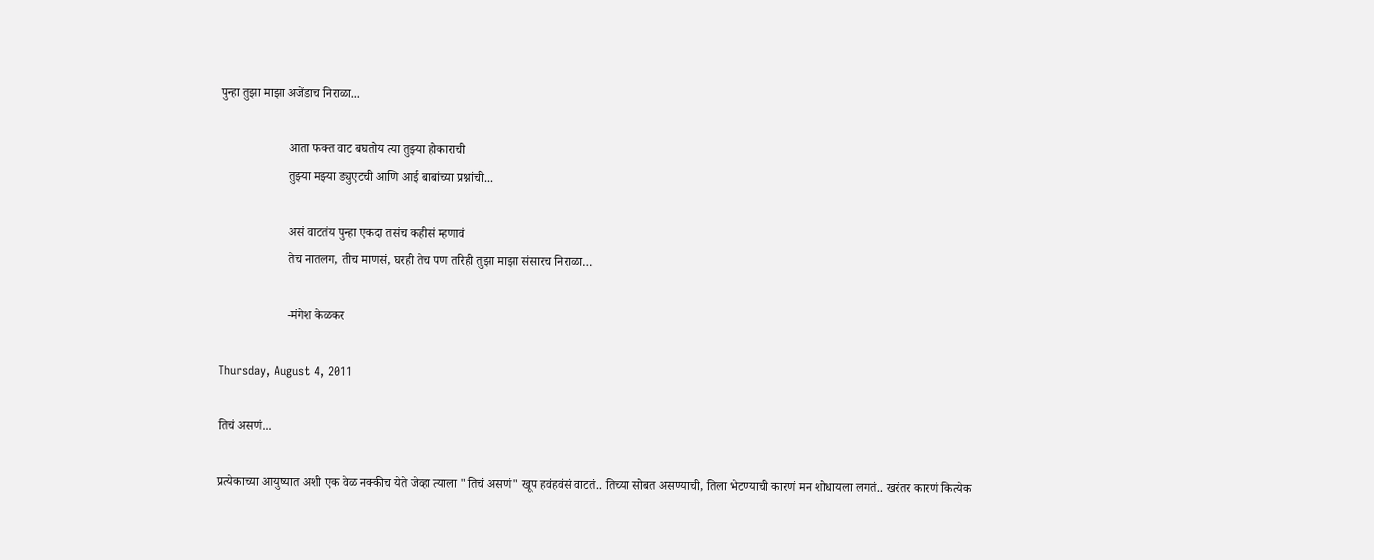पुन्हा तुझा माझा अजेंडाच निराळा...

                      आता फक्त वाट बघतोय त्या तुझ्या होकाराची
                      तुझ्या मझ्या ड्युएटची आणि आई बाबांच्या प्रश्नांची...

                      असं वाटतंय पुन्हा एकदा तसंच कहीसं म्हणावं
                      तेच नातलग, तीच माणसं, घरही तेच पण तरिही तुझा माझा संसारच निराळा…

                      -मंगेश केळकर

Thursday, August 4, 2011

तिचं असणं...

प्रत्येकाच्या आयुष्यात अशी एक वेळ नक्कीच येते जेव्हा त्याला "तिचं असणं" खूप हवंहवंसं वाटतं.. तिच्या सोबत असण्याची, तिला भेटण्याची कारणं मन शोधायला लगतं.. खरंतर कारणं कित्येक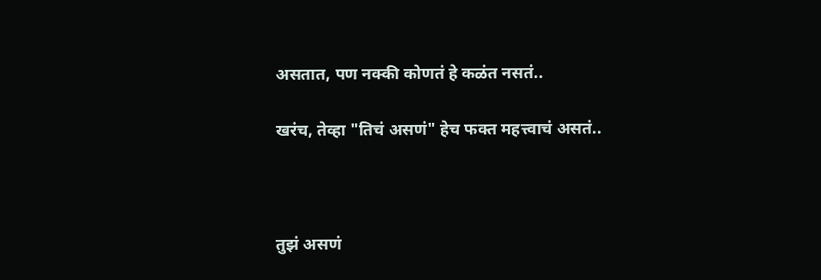असतात, पण नक्की कोणतं हे कळंत नसतं..

खरंच, तेव्हा "तिचं असणं" हेच फक्त महत्त्वाचं असतं..



तुझं असणं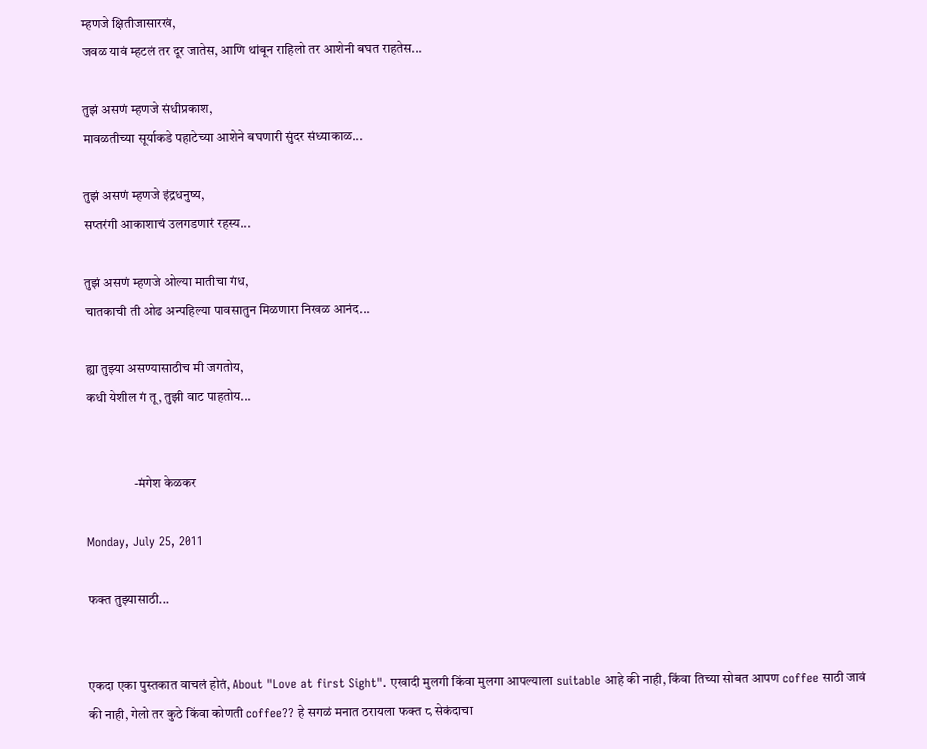म्हणजे क्षितीजासारखं,
जवळ यावं म्हटलं तर दूर जातेस, आणि थांबून राहिलो तर आशेनी बघत राहतेस...

तुझं असणं म्हणजे संधीप्रकाश,
मावळतीच्या सूर्याकडे पहाटेच्या आशेने बघणारी सुंदर संध्याकाळ...

तुझं असणं म्हणजे इंद्रधनुष्य,
सप्तरंगी आकाशाचं उलगडणारं रहस्य...

तुझं असणं म्हणजे ओल्या मातीचा गंध,
चातकाची ती ओढ अन्पहिल्या पावसातुन मिळणारा निखळ आनंद...

ह्या तुझ्या असण्यासाठीच मी जगतोय,
कधी येशील गं तू, तुझी वाट पाहतोय...


                  -मंगेश केळकर

Monday, July 25, 2011

फक्त तुझ्यासाठी...


एकदा एका पुस्तकात वाचलं होतं, About "Love at first Sight". एखादी मुलगी किंवा मुलगा आपल्याला suitable आहे की नाही, किंवा तिच्या सोबत आपण coffee साठी जावं की नाही, गेलो तर कुठे किंवा कोणती coffee?? हे सगळं मनात ठरायला फक्त ८ सेकंदाचा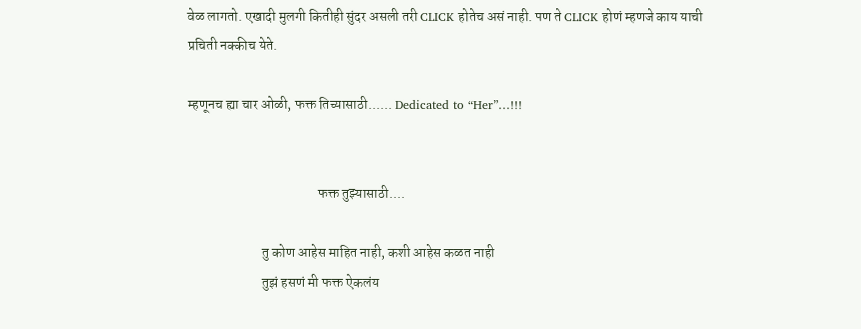वेळ लागतो. एखादी मुलगी कितीही सुंदर असली तरी CLICK होतेच असं नाही. पण ते CLICK होणं म्हणजे काय याची प्रचिती नक्कीच येते.

म्हणूनच ह्या चार ओळी, फक्त तिच्यासाठी...... Dedicated to “Her”…!!!


                                               फक्त तुझ्यासाठी....

                           तु कोण आहेस माहित नाही, कशी आहेस कळत नाही
                           तुझं हसणं मी फक्त ऐकलंय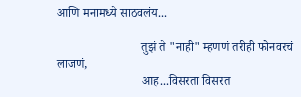आणि मनामध्ये साठवलंय...

                           तुझं ते "नाही" म्हणणं तरीही फोनवरचं लाजणं,
                           आह...विसरता विसरत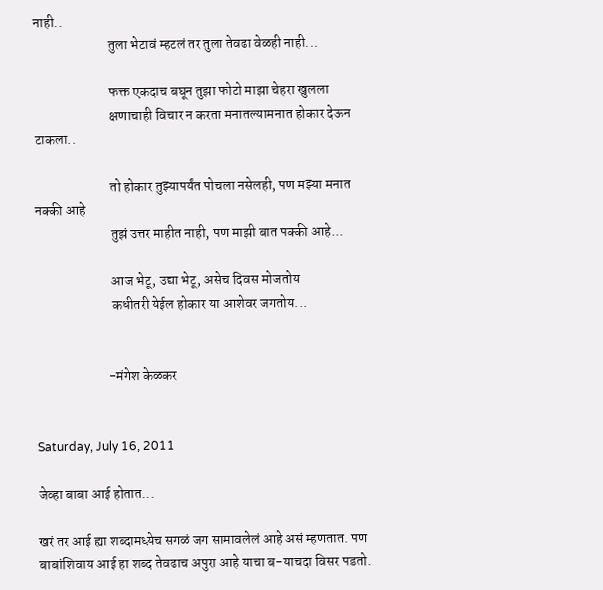नाही..
                           तुला भेटावं म्हटलं तर तुला तेवढा वेळही नाही...

                           फक्त एकदाच बघून तुझा फोटो माझा चेहरा खुलला
                           क्षणाचाही विचार न करता मनातल्यामनात होकार देऊन टाकला..

                           तो होकार तुझ्यापर्यंत पोचला नसेलही, पण मझ्या मनात नक्की आहे
                           तुझं उत्तर माहीत नाही, पण माझी बात पक्की आहे...

                           आज भेटू, उद्या भेटू, असेच दिवस मोजतोय
                           कधीतरी येईल होकार या आशेवर जगतोय...


                          -मंगेश केळकर


Saturday, July 16, 2011

जेव्हा बाबा आई होतात...

खरं तर आई ह्या शब्दामध्य़ेच सगळं जग सामावलेलं आहे असं म्हणतात. पण बाबांशिवाय आई हा शब्द तेवढाच अपुरा आहे याचा ब-याचदा विसर पडतो.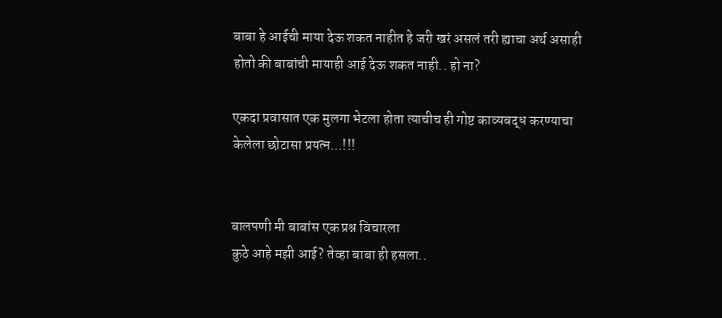बाबा हे आईची माया देऊ शकत नाहीत हे जरी खरं असलं तरी ह्याचा अर्थ असाही होतो की बाबांची मायाही आई देऊ शकत नाही.. हो ना?

एकदा प्रवासात एक मुलगा भेटला होता त्याचीच ही गोष्ट काव्यबद्ध करण्याचा केलेला छोटासा प्रयत्न...!!!


बालपणी मी बाबांस एक प्रश्न विचारला
कुठे आहे मझी आई? तेव्हा बाबा ही हसला..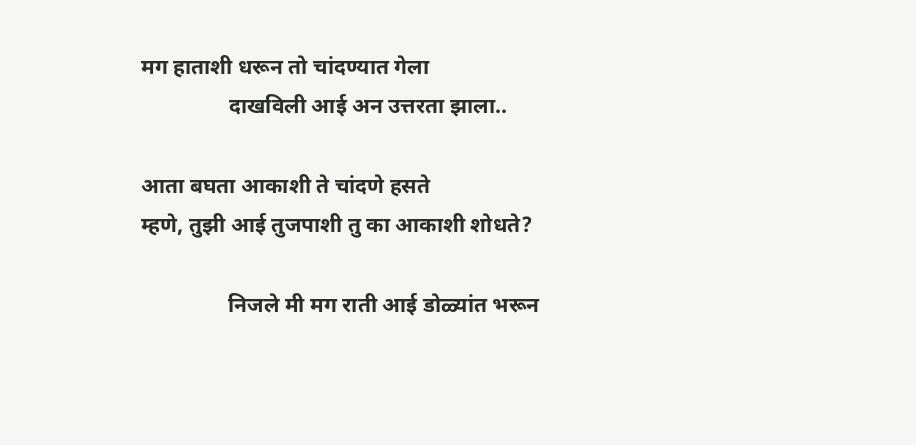मग हाताशी धरून तो चांदण्यात गेला
                दाखविली आई अन उत्तरता झाला..

आता बघता आकाशी ते चांदणे हसते
म्हणे, तुझी आई तुजपाशी तु का आकाशी शोधते?

                निजले मी मग राती आई डोळ्यांत भरून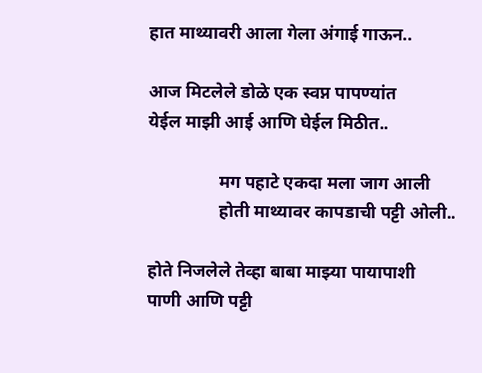हात माथ्यावरी आला गेला अंगाई गाऊन..

आज मिटलेले डोळे एक स्वप्न पापण्यांत
येईल माझी आई आणि घेईल मिठीत..

                मग पहाटे एकदा मला जाग आली
                होती माथ्यावर कापडाची पट्टी ओली..

होते निजलेले तेव्हा बाबा माझ्या पायापाशी
पाणी आणि पट्टी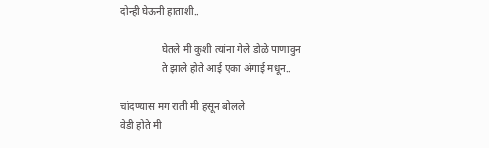दोन्ही घेऊनी हाताशी..

                घेतले मी कुशी त्यांना गेले डोळे पाणावुन
                ते झाले होते आई एका अंगाई मधून..

चांदण्यास मग राती मी हसून बोलले
वेडी होते मी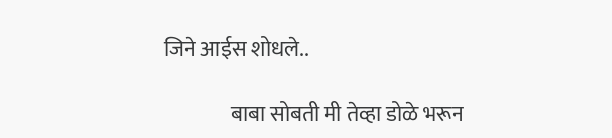जिने आईस शोधले..

                बाबा सोबती मी तेव्हा डोळे भरून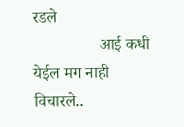रडले
                आई कधी येईल मग नाही विचारले..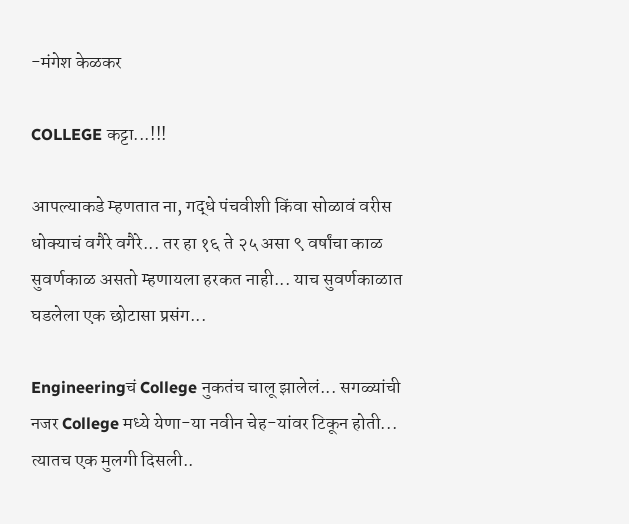-मंगेश केळकर

COLLEGE कट्टा...!!!

आपल्याकडे म्हणतात ना, गद्धे पंचवीशी किंवा सोळावं वरीस धोक्याचं वगैरे वगैरे... तर हा १६ ते २५ असा ९ वर्षांचा काळ सुवर्णकाळ असतो म्हणायला हरकत नाही... याच सुवर्णकाळात घडलेला एक छोटासा प्रसंग...

Engineeringचं College नुकतंच चालू झालेलं... सगळ्यांची नजर College मध्ये येणा-या नवीन चेह-यांवर टिकून होती... त्यातच एक मुलगी दिसली..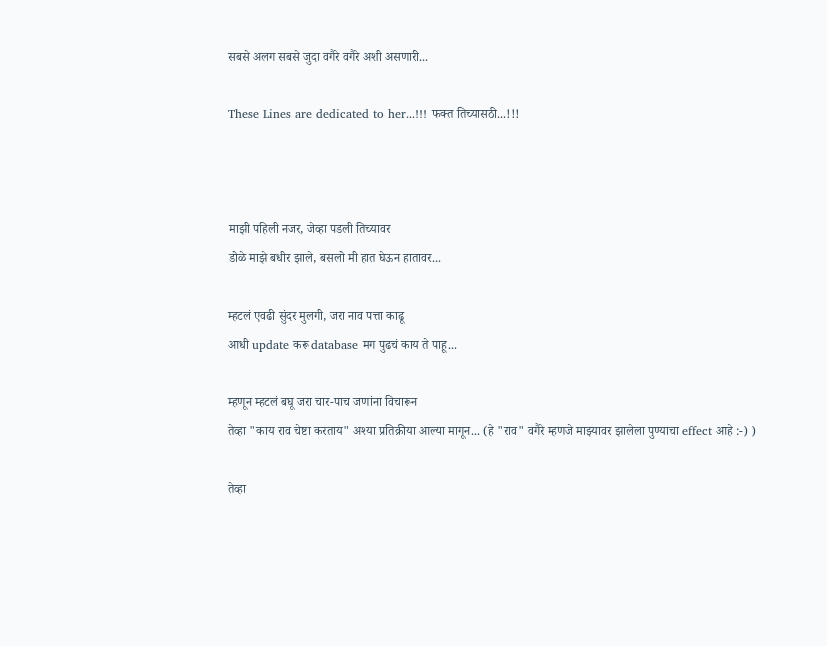सबसे अलग सबसे जुदा वगैरे वगैरे अशी असणारी...

These Lines are dedicated to her...!!! फक्त तिच्यासठी...!!!



माझी पहिली नजर, जेव्हा पडली तिच्यावर
डोळे माझे बधीर झाले, बसलो मी हात घेऊन हातावर...

म्हटलं एवढी सुंदर मुलगी, जरा नाव पत्ता काढू
आधी update करू database मग पुढचं काय ते पाहू...

म्हणून म्हटलं बघू जरा चार-पाच जणांना विचारून
तेव्हा "काय राव चेष्टा करताय" अश्या प्रतिक्रीया आल्या मागून... (हे "राव" वगैरे म्हणजे माझ्यावर झालेला पुण्याचा effect आहे :-) )

तेव्हा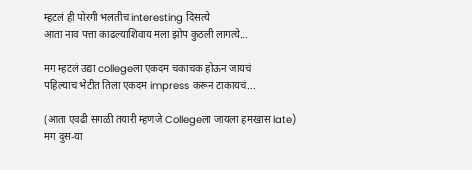म्हटलं ही पोरगी भलतीच interesting दिसत्ये
आता नाव पत्ता काढल्याशिवाय मला झोप कुठली लागत्ये...

मग म्हटलं उद्या collegeला एकदम चकाचक होऊन जायचं
पहिल्याच भेटीत तिला एकदम impress करून टाकायचं...

(आता एवढी सगळी तयारी म्हणजे Collegeला जायला हमखास late)
मग दुस-या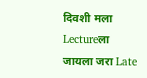दिवशी मला Lectureला जायला जरा Late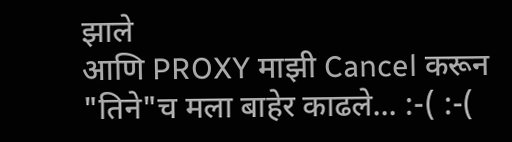झाले
आणि PROXY माझी Cancel करून "तिने"च मला बाहेर काढले... :-( :-(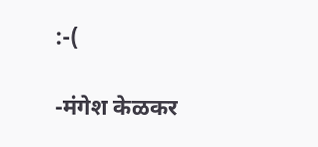:-(

-मंगेश केळकर